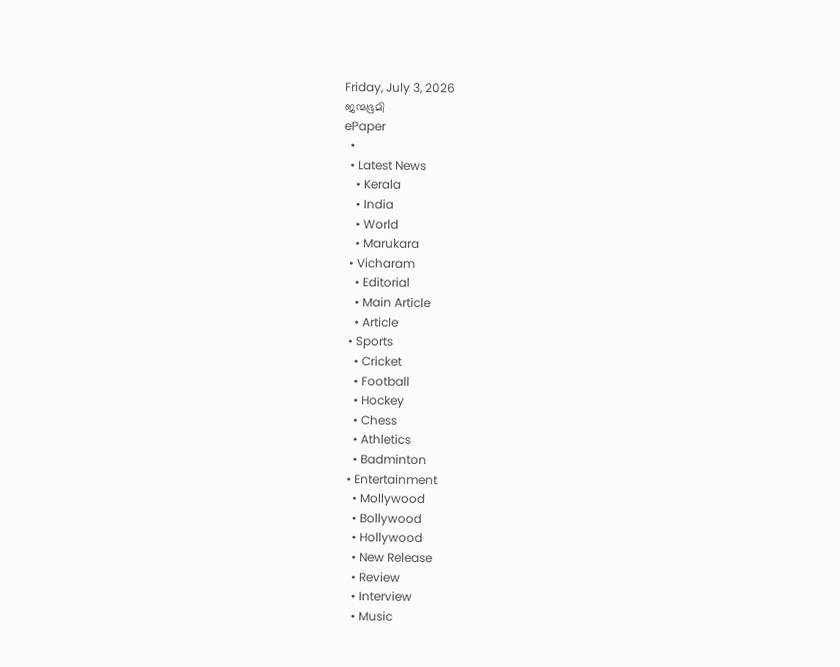Friday, July 3, 2026
ജന്മഭൂമി
ePaper
  •
  • Latest News
    • Kerala
    • India
    • World
    • Marukara
  • Vicharam
    • Editorial
    • Main Article
    • Article
  • Sports
    • Cricket
    • Football
    • Hockey
    • Chess
    • Athletics
    • Badminton
  • Entertainment
    • Mollywood
    • Bollywood
    • Hollywood
    • New Release
    • Review
    • Interview
    • Music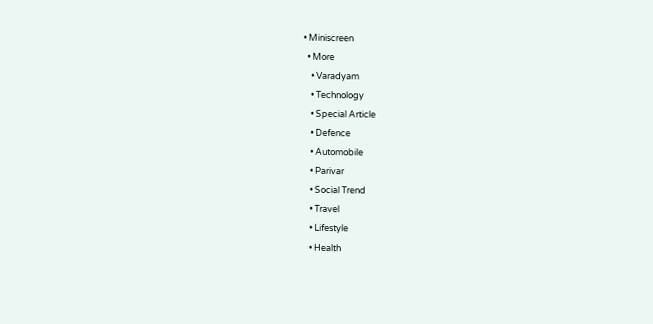• Miniscreen
  • More
    • Varadyam
    • Technology
    • Special Article
    • Defence
    • Automobile
    • Parivar
    • Social Trend
    • Travel
    • Lifestyle
    • Health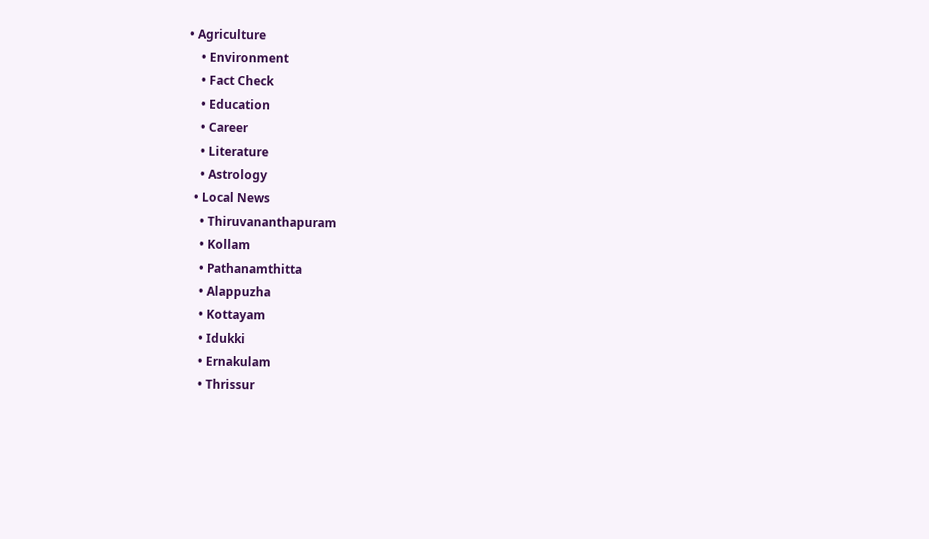• Agriculture
    • Environment
    • Fact Check
    • Education
    • Career
    • Literature
    • Astrology
  • Local News
    • Thiruvananthapuram
    • Kollam
    • Pathanamthitta
    • Alappuzha
    • Kottayam
    • Idukki
    • Ernakulam
    • Thrissur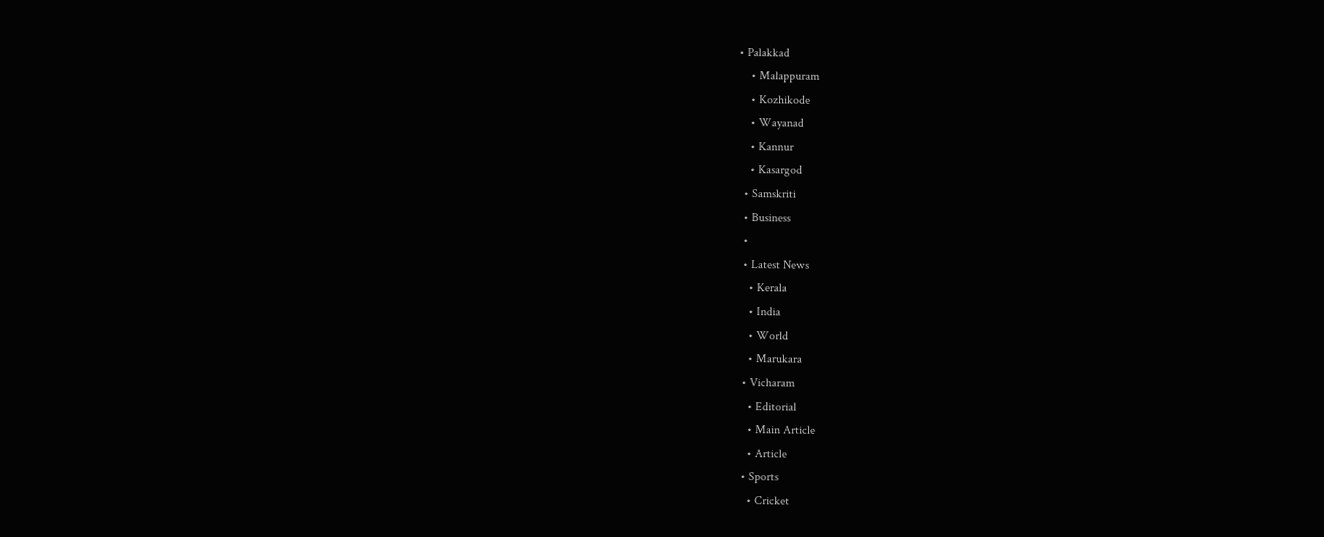• Palakkad
    • Malappuram
    • Kozhikode
    • Wayanad
    • Kannur
    • Kasargod
  • Samskriti
  • Business
  •
  • Latest News
    • Kerala
    • India
    • World
    • Marukara
  • Vicharam
    • Editorial
    • Main Article
    • Article
  • Sports
    • Cricket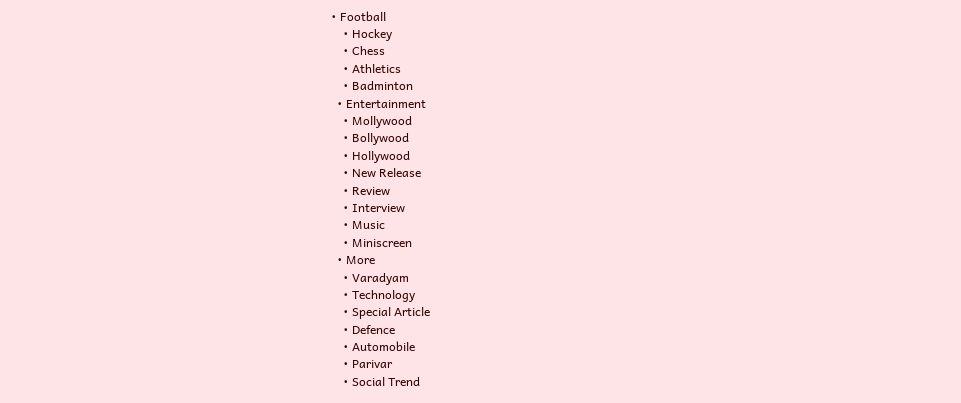• Football
    • Hockey
    • Chess
    • Athletics
    • Badminton
  • Entertainment
    • Mollywood
    • Bollywood
    • Hollywood
    • New Release
    • Review
    • Interview
    • Music
    • Miniscreen
  • More
    • Varadyam
    • Technology
    • Special Article
    • Defence
    • Automobile
    • Parivar
    • Social Trend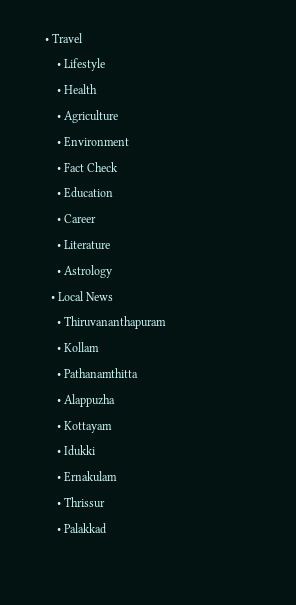• Travel
    • Lifestyle
    • Health
    • Agriculture
    • Environment
    • Fact Check
    • Education
    • Career
    • Literature
    • Astrology
  • Local News
    • Thiruvananthapuram
    • Kollam
    • Pathanamthitta
    • Alappuzha
    • Kottayam
    • Idukki
    • Ernakulam
    • Thrissur
    • Palakkad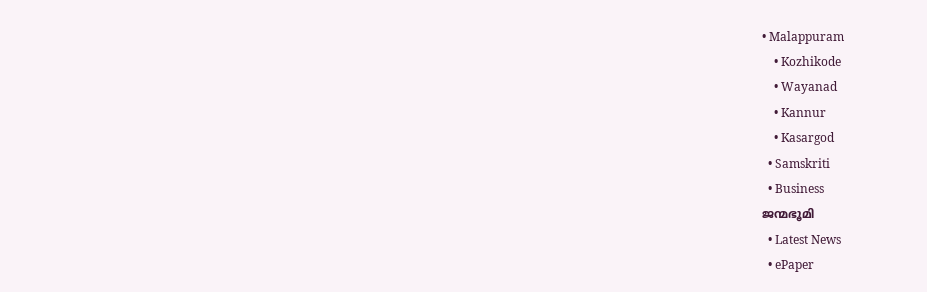• Malappuram
    • Kozhikode
    • Wayanad
    • Kannur
    • Kasargod
  • Samskriti
  • Business
ജന്മഭൂമി
  • Latest News
  • ePaper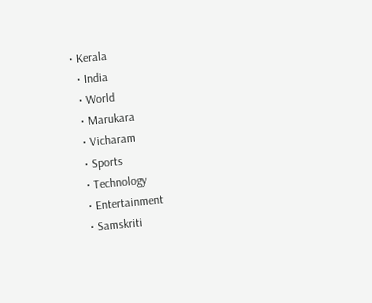• Kerala
  • India
  • World
  • Marukara
  • Vicharam
  • Sports
  • Technology
  • Entertainment
  • Samskriti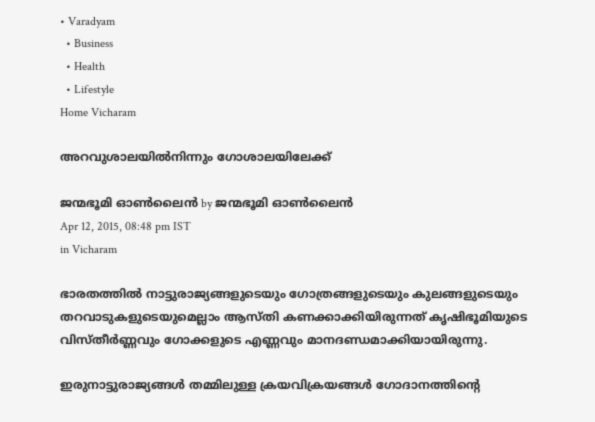• Varadyam
  • Business
  • Health
  • Lifestyle
Home Vicharam

അറവുശാലയില്‍നിന്നും ഗോശാലയിലേക്ക്

ജന്മഭൂമി ഓണ്‍ലൈന്‍ by ജന്മഭൂമി ഓണ്‍ലൈന്‍
Apr 12, 2015, 08:48 pm IST
in Vicharam

ഭാരതത്തില്‍ നാട്ടുരാജ്യങ്ങളുടെയും ഗോത്രങ്ങളുടെയും കുലങ്ങളുടെയും തറവാടുകളുടെയുമെല്ലാം ആസ്തി കണക്കാക്കിയിരുന്നത് കൃഷിഭൂമിയുടെ വിസ്തീര്‍ണ്ണവും ഗോക്കളുടെ എണ്ണവും മാനദണ്ഡമാക്കിയായിരുന്നു.

ഇരുനാട്ടുരാജ്യങ്ങള്‍ തമ്മിലുള്ള ക്രയവിക്രയങ്ങള്‍ ഗോദാനത്തിന്റെ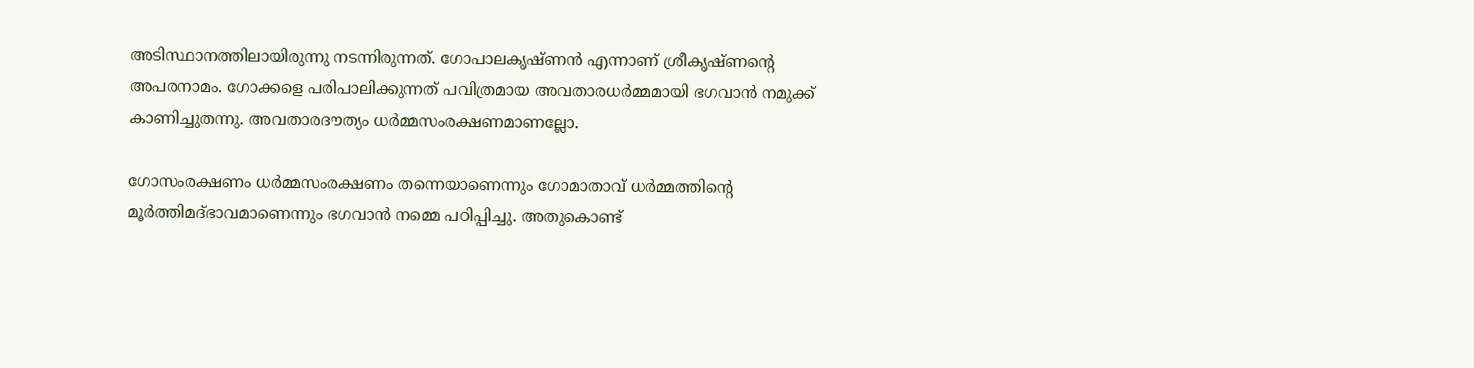അടിസ്ഥാനത്തിലായിരുന്നു നടന്നിരുന്നത്. ഗോപാലകൃഷ്ണന്‍ എന്നാണ് ശ്രീകൃഷ്ണന്റെ അപരനാമം. ഗോക്കളെ പരിപാലിക്കുന്നത് പവിത്രമായ അവതാരധര്‍മ്മമായി ഭഗവാന്‍ നമുക്ക് കാണിച്ചുതന്നു. അവതാരദൗത്യം ധര്‍മ്മസംരക്ഷണമാണല്ലോ.

ഗോസംരക്ഷണം ധര്‍മ്മസംരക്ഷണം തന്നെയാണെന്നും ഗോമാതാവ് ധര്‍മ്മത്തിന്റെ മൂര്‍ത്തിമദ്ഭാവമാണെന്നും ഭഗവാന്‍ നമ്മെ പഠിപ്പിച്ചു. അതുകൊണ്ട്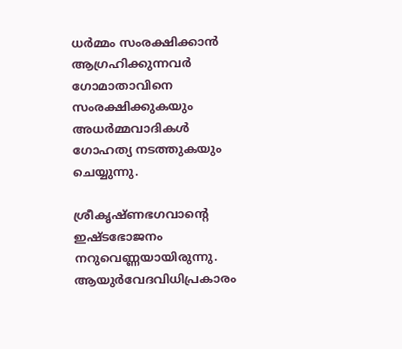ധര്‍മ്മം സംരക്ഷിക്കാന്‍ ആഗ്രഹിക്കുന്നവര്‍ ഗോമാതാവിനെ സംരക്ഷിക്കുകയും അധര്‍മ്മവാദികള്‍ ഗോഹത്യ നടത്തുകയും ചെയ്യുന്നു.

ശ്രീകൃഷ്ണഭഗവാന്റെ ഇഷ്ടഭോജനം നറുവെണ്ണയായിരുന്നു. ആയുര്‍വേദവിധിപ്രകാരം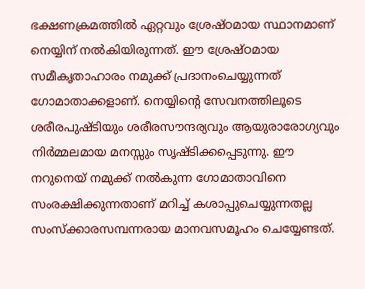ഭക്ഷണക്രമത്തില്‍ ഏറ്റവും ശ്രേഷ്ഠമായ സ്ഥാനമാണ് നെയ്യിന് നല്‍കിയിരുന്നത്. ഈ ശ്രേഷ്ഠമായ സമീകൃതാഹാരം നമുക്ക് പ്രദാനംചെയ്യുന്നത് ഗോമാതാക്കളാണ്. നെയ്യിന്റെ സേവനത്തിലൂടെ ശരീരപുഷ്ടിയും ശരീരസൗന്ദര്യവും ആയുരാരോഗ്യവും നിര്‍മ്മലമായ മനസ്സും സൃഷ്ടിക്കപ്പെടുന്നു. ഈ നറുനെയ് നമുക്ക് നല്‍കുന്ന ഗോമാതാവിനെ സംരക്ഷിക്കുന്നതാണ് മറിച്ച് കശാപ്പുചെയ്യുന്നതല്ല സംസ്‌ക്കാരസമ്പന്നരായ മാനവസമൂഹം ചെയ്യേണ്ടത്.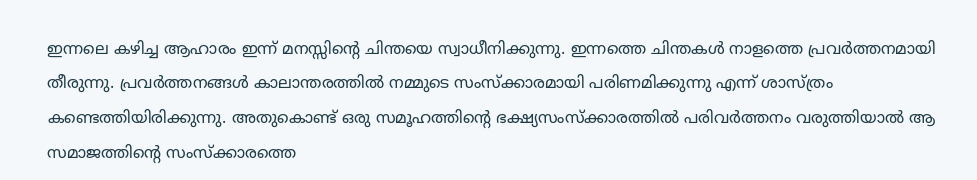ഇന്നലെ കഴിച്ച ആഹാരം ഇന്ന് മനസ്സിന്റെ ചിന്തയെ സ്വാധീനിക്കുന്നു. ഇന്നത്തെ ചിന്തകള്‍ നാളത്തെ പ്രവര്‍ത്തനമായി തീരുന്നു. പ്രവര്‍ത്തനങ്ങള്‍ കാലാന്തരത്തില്‍ നമ്മുടെ സംസ്‌ക്കാരമായി പരിണമിക്കുന്നു എന്ന് ശാസ്ത്രം കണ്ടെത്തിയിരിക്കുന്നു. അതുകൊണ്ട് ഒരു സമൂഹത്തിന്റെ ഭക്ഷ്യസംസ്‌ക്കാരത്തില്‍ പരിവര്‍ത്തനം വരുത്തിയാല്‍ ആ സമാജത്തിന്റെ സംസ്‌ക്കാരത്തെ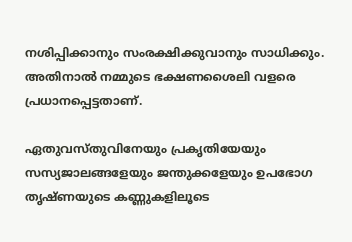നശിപ്പിക്കാനും സംരക്ഷിക്കുവാനും സാധിക്കും. അതിനാല്‍ നമ്മുടെ ഭക്ഷണശൈലി വളരെ പ്രധാനപ്പെട്ടതാണ്.

ഏതുവസ്തുവിനേയും പ്രകൃതിയേയും സസ്യജാലങ്ങളേയും ജന്തുക്കളേയും ഉപഭോഗ തൃഷ്ണയുടെ കണ്ണുകളിലൂടെ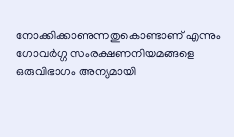നോക്കിക്കാണുന്നതുകൊണ്ടാണ് എന്നും ഗോവര്‍ഗ്ഗ സംരക്ഷണനിയമങ്ങളെ ഒരുവിഭാഗം അന്യമായി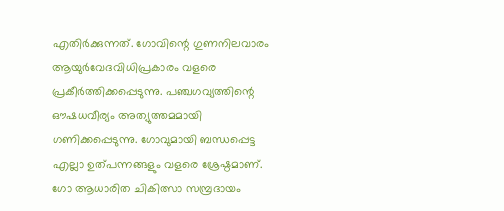എതിര്‍ക്കുന്നത്. ഗോവിന്റെ ഗുണനിലവാരം ആയുര്‍വേദവിധിപ്രകാരം വളരെ പ്രകീര്‍ത്തിക്കപ്പെടുന്നു. പഞ്ചഗവ്യത്തിന്റെ ഔഷധവീര്യം അത്യുത്തമമായി ഗണിക്കപ്പെടുന്നു. ഗോവുമായി ബന്ധപ്പെട്ട എല്ലാ ഉത്പന്നങ്ങളും വളരെ ശ്രേഷ്ഠമാണ്. ഗോ ആധാരിത ചികിത്സാ സമ്പ്രദായം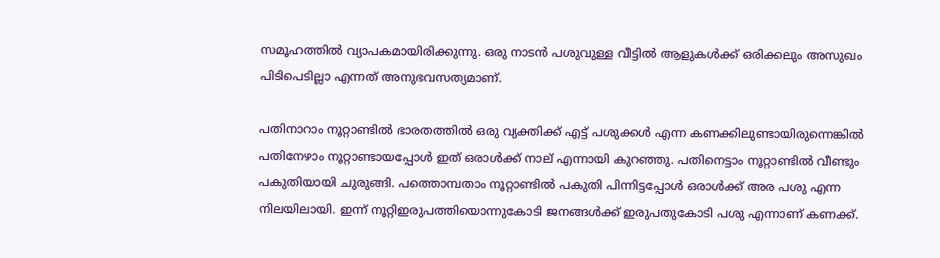സമൂഹത്തില്‍ വ്യാപകമായിരിക്കുന്നു. ഒരു നാടന്‍ പശുവുള്ള വീട്ടില്‍ ആളുകള്‍ക്ക് ഒരിക്കലും അസുഖം പിടിപെടില്ലാ എന്നത് അനുഭവസത്യമാണ്.

പതിനാറാം നൂറ്റാണ്ടില്‍ ഭാരതത്തില്‍ ഒരു വ്യക്തിക്ക് എട്ട് പശുക്കള്‍ എന്ന കണക്കിലുണ്ടായിരുന്നെങ്കില്‍ പതിനേഴാം നൂറ്റാണ്ടായപ്പോള്‍ ഇത് ഒരാള്‍ക്ക് നാല് എന്നായി കുറഞ്ഞു. പതിനെട്ടാം നൂറ്റാണ്ടില്‍ വീണ്ടും പകുതിയായി ചുരുങ്ങി. പത്തൊമ്പതാം നൂറ്റാണ്ടില്‍ പകുതി പിന്നിട്ടപ്പോള്‍ ഒരാള്‍ക്ക് അര പശു എന്ന നിലയിലായി. ഇന്ന് നൂറ്റിഇരുപത്തിയൊന്നുകോടി ജനങ്ങള്‍ക്ക് ഇരുപതുകോടി പശു എന്നാണ് കണക്ക്.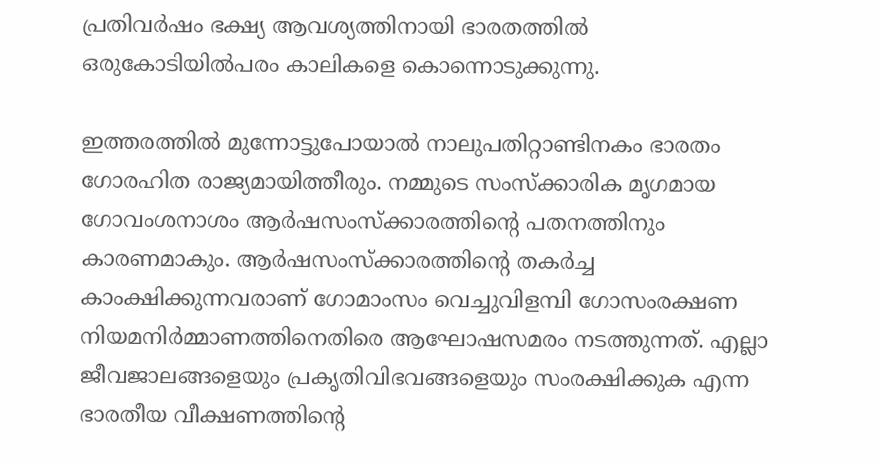പ്രതിവര്‍ഷം ഭക്ഷ്യ ആവശ്യത്തിനായി ഭാരതത്തില്‍ ഒരുകോടിയില്‍പരം കാലികളെ കൊന്നൊടുക്കുന്നു.

ഇത്തരത്തില്‍ മുന്നോട്ടുപോയാല്‍ നാലുപതിറ്റാണ്ടിനകം ഭാരതം ഗോരഹിത രാജ്യമായിത്തീരും. നമ്മുടെ സംസ്‌ക്കാരിക മൃഗമായ ഗോവംശനാശം ആര്‍ഷസംസ്‌ക്കാരത്തിന്റെ പതനത്തിനും കാരണമാകും. ആര്‍ഷസംസ്‌ക്കാരത്തിന്റെ തകര്‍ച്ച കാംക്ഷിക്കുന്നവരാണ് ഗോമാംസം വെച്ചുവിളമ്പി ഗോസംരക്ഷണ നിയമനിര്‍മ്മാണത്തിനെതിരെ ആഘോഷസമരം നടത്തുന്നത്. എല്ലാ ജീവജാലങ്ങളെയും പ്രകൃതിവിഭവങ്ങളെയും സംരക്ഷിക്കുക എന്ന ഭാരതീയ വീക്ഷണത്തിന്റെ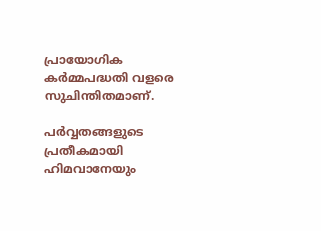പ്രായോഗിക കര്‍മ്മപദ്ധതി വളരെ സുചിന്തിതമാണ്.

പര്‍വ്വതങ്ങളുടെ പ്രതീകമായി ഹിമവാനേയും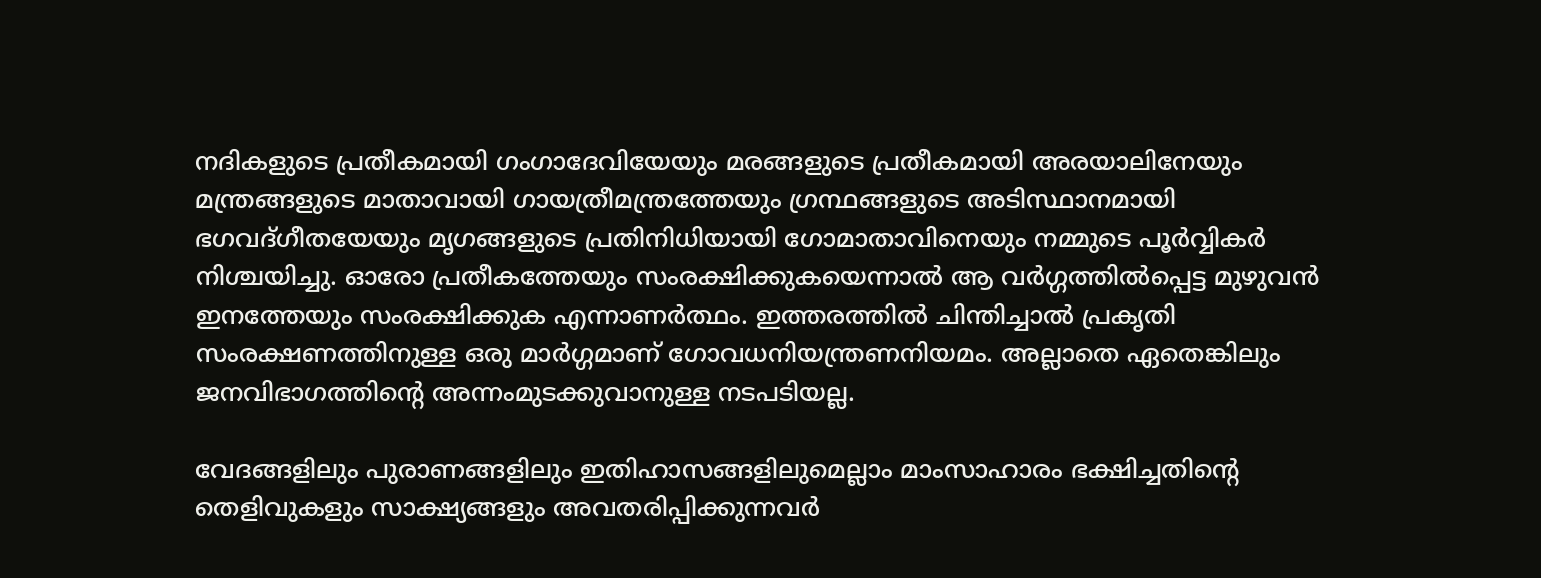നദികളുടെ പ്രതീകമായി ഗംഗാദേവിയേയും മരങ്ങളുടെ പ്രതീകമായി അരയാലിനേയും മന്ത്രങ്ങളുടെ മാതാവായി ഗായത്രീമന്ത്രത്തേയും ഗ്രന്ഥങ്ങളുടെ അടിസ്ഥാനമായി ഭഗവദ്ഗീതയേയും മൃഗങ്ങളുടെ പ്രതിനിധിയായി ഗോമാതാവിനെയും നമ്മുടെ പൂര്‍വ്വികര്‍ നിശ്ചയിച്ചു. ഓരോ പ്രതീകത്തേയും സംരക്ഷിക്കുകയെന്നാല്‍ ആ വര്‍ഗ്ഗത്തില്‍പ്പെട്ട മുഴുവന്‍ ഇനത്തേയും സംരക്ഷിക്കുക എന്നാണര്‍ത്ഥം. ഇത്തരത്തില്‍ ചിന്തിച്ചാല്‍ പ്രകൃതി സംരക്ഷണത്തിനുള്ള ഒരു മാര്‍ഗ്ഗമാണ് ഗോവധനിയന്ത്രണനിയമം. അല്ലാതെ ഏതെങ്കിലും ജനവിഭാഗത്തിന്റെ അന്നംമുടക്കുവാനുള്ള നടപടിയല്ല.

വേദങ്ങളിലും പുരാണങ്ങളിലും ഇതിഹാസങ്ങളിലുമെല്ലാം മാംസാഹാരം ഭക്ഷിച്ചതിന്റെ തെളിവുകളും സാക്ഷ്യങ്ങളും അവതരിപ്പിക്കുന്നവര്‍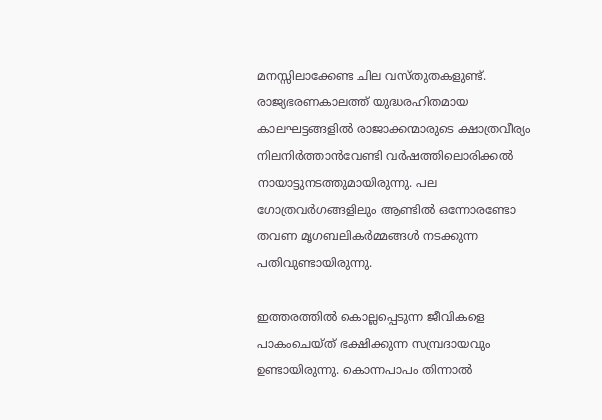മനസ്സിലാക്കേണ്ട ചില വസ്തുതകളുണ്ട്. രാജ്യഭരണകാലത്ത് യുദ്ധരഹിതമായ കാലഘട്ടങ്ങളില്‍ രാജാക്കന്മാരുടെ ക്ഷാത്രവീര്യം നിലനിര്‍ത്താന്‍വേണ്ടി വര്‍ഷത്തിലൊരിക്കല്‍ നായാട്ടുനടത്തുമായിരുന്നു. പല ഗോത്രവര്‍ഗങ്ങളിലും ആണ്ടില്‍ ഒന്നോരണ്ടോ തവണ മൃഗബലികര്‍മ്മങ്ങള്‍ നടക്കുന്ന പതിവുണ്ടായിരുന്നു.

ഇത്തരത്തില്‍ കൊല്ലപ്പെടുന്ന ജീവികളെ പാകംചെയ്ത് ഭക്ഷിക്കുന്ന സമ്പ്രദായവും ഉണ്ടായിരുന്നു. കൊന്നപാപം തിന്നാല്‍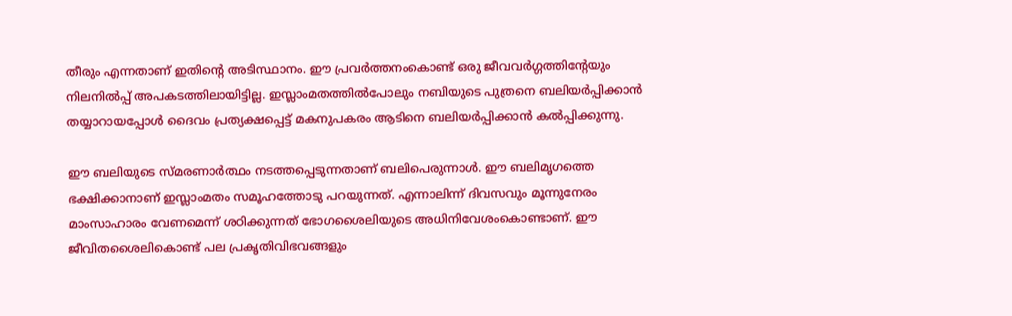തീരും എന്നതാണ് ഇതിന്റെ അടിസ്ഥാനം. ഈ പ്രവര്‍ത്തനംകൊണ്ട് ഒരു ജീവവര്‍ഗ്ഗത്തിന്റേയും നിലനില്‍പ്പ് അപകടത്തിലായിട്ടില്ല. ഇസ്ലാംമതത്തില്‍പോലും നബിയുടെ പുത്രനെ ബലിയര്‍പ്പിക്കാന്‍ തയ്യാറായപ്പോള്‍ ദൈവം പ്രത്യക്ഷപ്പെട്ട് മകനുപകരം ആടിനെ ബലിയര്‍പ്പിക്കാന്‍ കല്‍പ്പിക്കുന്നു.

ഈ ബലിയുടെ സ്മരണാര്‍ത്ഥം നടത്തപ്പെടുന്നതാണ് ബലിപെരുന്നാള്‍. ഈ ബലിമൃഗത്തെ ഭക്ഷിക്കാനാണ് ഇസ്ലാംമതം സമൂഹത്തോടു പറയുന്നത്. എന്നാലിന്ന് ദിവസവും മൂന്നുനേരം മാംസാഹാരം വേണമെന്ന് ശഠിക്കുന്നത് ഭോഗശൈലിയുടെ അധിനിവേശംകൊണ്ടാണ്. ഈ ജീവിതശൈലികൊണ്ട് പല പ്രകൃതിവിഭവങ്ങളും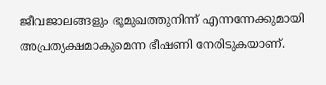ജീവജാലങ്ങളും ഭൂമുഖത്തുനിന്ന് എന്നന്നേക്കുമായി അപ്രത്യക്ഷമാകുമെന്ന ഭീഷണി നേരിടുകയാണ്.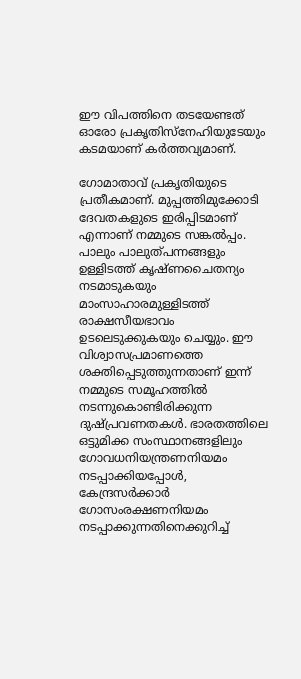ഈ വിപത്തിനെ തടയേണ്ടത് ഓരോ പ്രകൃതിസ്‌നേഹിയുടേയും കടമയാണ് കര്‍ത്തവ്യമാണ്.

ഗോമാതാവ് പ്രകൃതിയുടെ പ്രതീകമാണ്. മുപ്പത്തിമുക്കോടി ദേവതകളുടെ ഇരിപ്പിടമാണ് എന്നാണ് നമ്മുടെ സങ്കല്‍പ്പം. പാലും പാലുത്പന്നങ്ങളും ഉള്ളിടത്ത് കൃഷ്ണചൈതന്യം നടമാടുകയും മാംസാഹാരമുള്ളിടത്ത് രാക്ഷസീയഭാവം ഉടലെടുക്കുകയും ചെയ്യും. ഈ വിശ്വാസപ്രമാണത്തെ ശക്തിപ്പെടുത്തുന്നതാണ് ഇന്ന് നമ്മുടെ സമൂഹത്തില്‍ നടന്നുകൊണ്ടിരിക്കുന്ന ദുഷ്പ്രവണതകള്‍. ഭാരതത്തിലെ ഒട്ടുമിക്ക സംസ്ഥാനങ്ങളിലും ഗോവധനിയന്ത്രണനിയമം നടപ്പാക്കിയപ്പോള്‍, കേന്ദ്രസര്‍ക്കാര്‍ ഗോസംരക്ഷണനിയമം നടപ്പാക്കുന്നതിനെക്കുറിച്ച്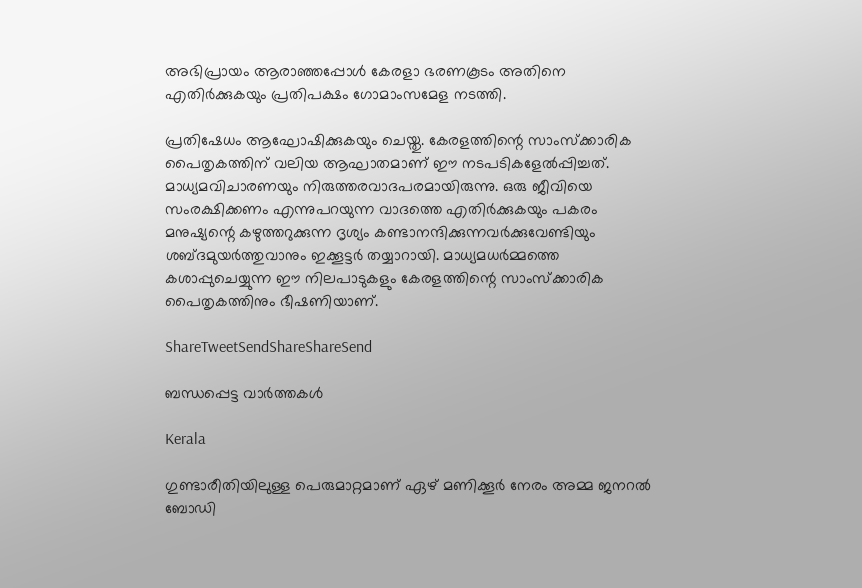അഭിപ്രായം ആരാഞ്ഞപ്പോള്‍ കേരളാ ഭരണകൂടം അതിനെ എതിര്‍ക്കുകയും പ്രതിപക്ഷം ഗോമാംസമേള നടത്തി.

പ്രതിഷേധം ആഘോഷിക്കുകയും ചെയ്തു. കേരളത്തിന്റെ സാംസ്‌ക്കാരിക പൈതൃകത്തിന് വലിയ ആഘാതമാണ് ഈ നടപടികളേല്‍പ്പിച്ചത്. മാധ്യമവിചാരണയും നിരുത്തരവാദപരമായിരുന്നു. ഒരു ജീവിയെ സംരക്ഷിക്കണം എന്നുപറയുന്ന വാദത്തെ എതിര്‍ക്കുകയും പകരം മനുഷ്യന്റെ കഴുത്തറുക്കുന്ന ദൃശ്യം കണ്ടാനന്ദിക്കുന്നവര്‍ക്കുവേണ്ടിയും ശബ്ദമുയര്‍ത്തുവാനും ഇക്കൂട്ടര്‍ തയ്യാറായി. മാധ്യമധര്‍മ്മത്തെ കശാപ്പുചെയ്യുന്ന ഈ നിലപാടുകളും കേരളത്തിന്റെ സാംസ്‌ക്കാരിക പൈതൃകത്തിനും ഭീഷണിയാണ്.

ShareTweetSendShareShareSend

ബന്ധപ്പെട്ട വാര്‍ത്തകള്‍

Kerala

ഗുണ്ടാരീതിയിലുള്ള പെരുമാറ്റമാണ് ഏഴ് മണിക്കൂര്‍ നേരം അമ്മ ജനറല്‍ ബോഡി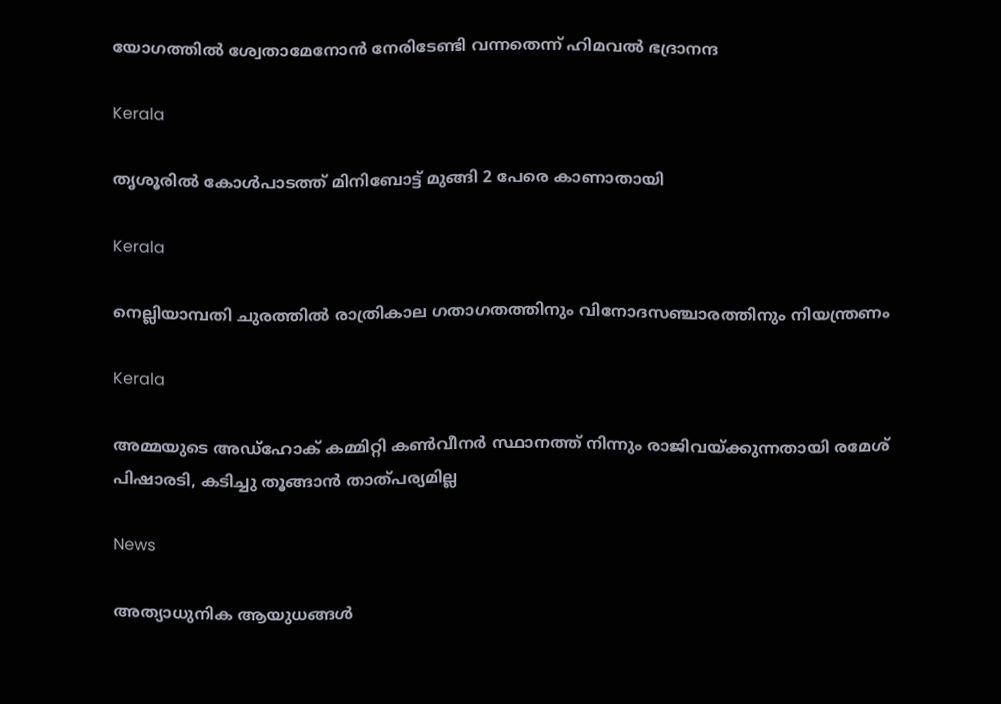യോഗത്തില്‍ ശ്വേതാമേനോന്‍ നേരിടേണ്ടി വന്നതെന്ന് ഹിമവല്‍ ഭദ്രാനന്ദ

Kerala

തൃശൂരില്‍ കോള്‍പാടത്ത് മിനിബോട്ട് മുങ്ങി 2 പേരെ കാണാതായി

Kerala

നെല്ലിയാമ്പതി ചുരത്തില്‍ രാത്രികാല ഗതാഗതത്തിനും വിനോദസഞ്ചാരത്തിനും നിയന്ത്രണം

Kerala

അമ്മയുടെ അഡ്‌ഹോക് കമ്മിറ്റി കണ്‍വീനര്‍ സ്ഥാനത്ത് നിന്നും രാജിവയ്‌ക്കുന്നതായി രമേശ് പിഷാരടി, കടിച്ചു തൂങ്ങാന്‍ താത്പര്യമില്ല

News

അത്യാധുനിക ആയുധങ്ങൾ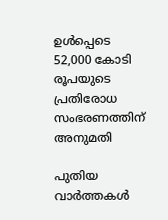ഉൾപ്പെടെ 52,000 കോടി രൂപയുടെ പ്രതിരോധ സംഭരണത്തിന് അനുമതി

പുതിയ വാര്‍ത്തകള്‍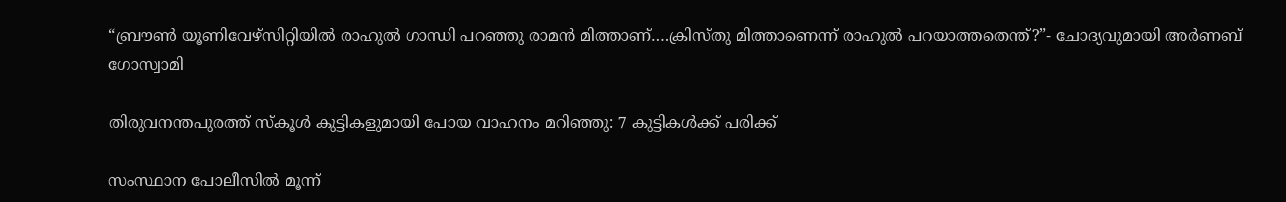“ബ്രൗണ്‍ യൂണിവേഴ്സിറ്റിയില്‍ രാഹുല്‍ ഗാന്ധി പറഞ്ഞു രാമന്‍ മിത്താണ്….ക്രിസ്തു മിത്താണെന്ന് രാഹുല്‍ പറയാത്തതെന്ത്?”- ചോദ്യവുമായി അര്‍ണബ് ഗോസ്വാമി

തിരുവനന്തപുരത്ത് സ്‌കൂള്‍ കുട്ടികളുമായി പോയ വാഹനം മറിഞ്ഞു: 7 കുട്ടികള്‍ക്ക് പരിക്ക്

സംസ്ഥാന പോലീസില്‍ മൂന്ന്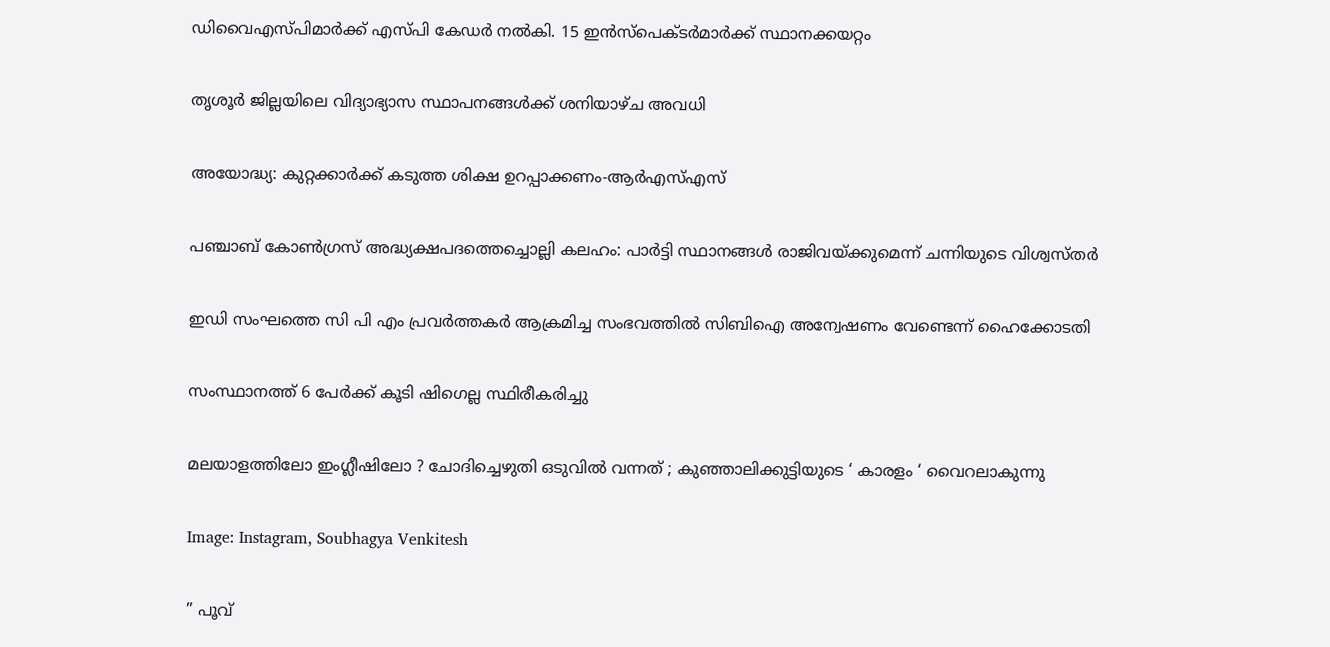ഡിവൈഎസ്പിമാര്‍ക്ക് എസ്പി കേഡര്‍ നല്‍കി. 15 ഇന്‍സ്പെക്ടര്‍മാര്‍ക്ക് സ്ഥാനക്കയറ്റം

തൃശൂര്‍ ജില്ലയിലെ വിദ്യാഭ്യാസ സ്ഥാപനങ്ങള്‍ക്ക് ശനിയാഴ്ച അവധി

അയോദ്ധ്യ: കുറ്റക്കാര്‍ക്ക് കടുത്ത ശിക്ഷ ഉറപ്പാക്കണം-ആര്‍എസ്എസ്

പഞ്ചാബ് കോണ്‍ഗ്രസ് അദ്ധ്യക്ഷപദത്തെച്ചൊല്ലി കലഹം: പാര്‍ട്ടി സ്ഥാനങ്ങള്‍ രാജിവയ്‌ക്കുമെന്ന് ചന്നിയുടെ വിശ്വസ്തര്‍

ഇഡി സംഘത്തെ സി പി എം പ്രവര്‍ത്തകര്‍ ആക്രമിച്ച സംഭവത്തില്‍ സിബിഐ അന്വേഷണം വേണ്ടെന്ന് ഹൈക്കോടതി

സംസ്ഥാനത്ത് 6 പേര്‍ക്ക് കൂടി ഷിഗെല്ല സ്ഥിരീകരിച്ചു

മലയാളത്തിലോ ഇംഗ്ലീഷിലോ ? ചോദിച്ചെഴുതി ഒടുവിൽ വന്നത് ; കുഞ്ഞാലിക്കുട്ടിയുടെ ‘ കാരളം ‘ വൈറലാകുന്നു

Image: Instagram, Soubhagya Venkitesh

” പൂവ്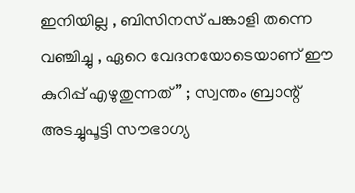ഇനിയില്ല , ബിസിനസ് പങ്കാളി തന്നെ വഞ്ചിച്ചു , ഏറെ വേദനയോടെയാണ് ഈ കുറിപ്പ് എഴുതുന്നത് ” ; സ്വന്തം ബ്രാന്റ് അടച്ചുപൂട്ടി സൗഭാഗ്യ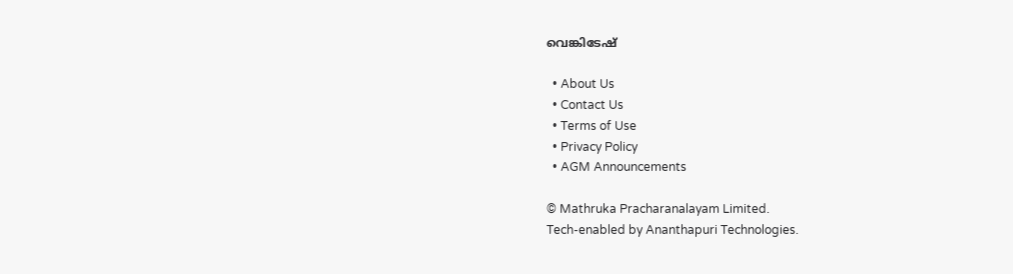വെങ്കിടേഷ്

  • About Us
  • Contact Us
  • Terms of Use
  • Privacy Policy
  • AGM Announcements

© Mathruka Pracharanalayam Limited.
Tech-enabled by Ananthapuri Technologies.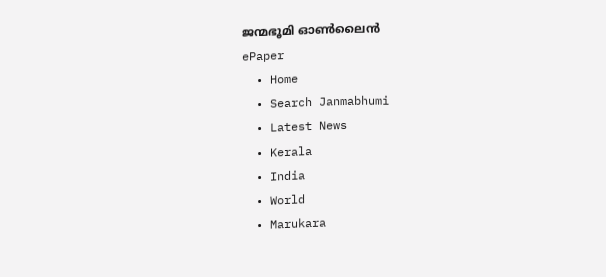ജന്മഭൂമി ഓണ്‍ലൈന്‍
ePaper
  • Home
  • Search Janmabhumi
  • Latest News
  • Kerala
  • India
  • World
  • Marukara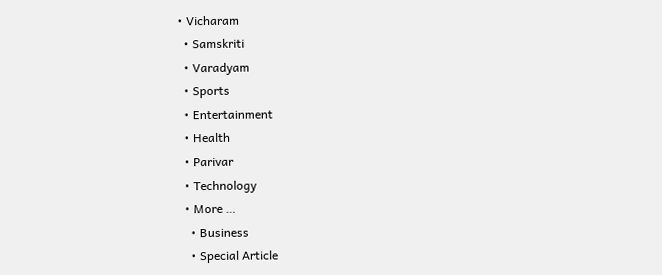• Vicharam
  • Samskriti
  • Varadyam
  • Sports
  • Entertainment
  • Health
  • Parivar
  • Technology
  • More …
    • Business
    • Special Article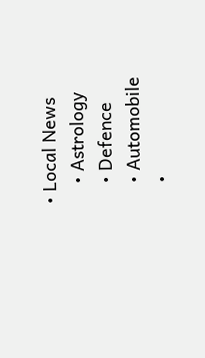• Local News
    • Astrology
    • Defence
    • Automobile
    •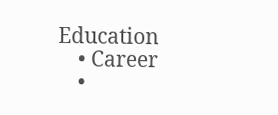Education
    • Career
    •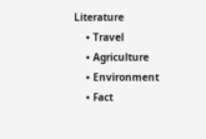Literature
    • Travel
    • Agriculture
    • Environment
    • Fact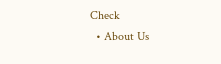Check
  • About Us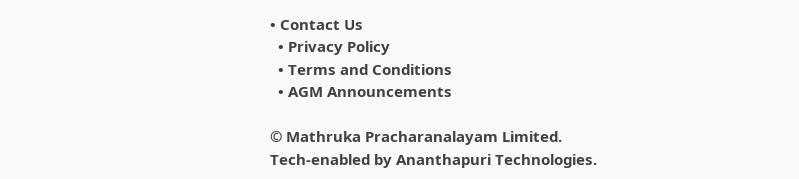• Contact Us
  • Privacy Policy
  • Terms and Conditions
  • AGM Announcements

© Mathruka Pracharanalayam Limited.
Tech-enabled by Ananthapuri Technologies.